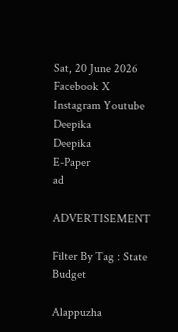Sat, 20 June 2026
Facebook X Instagram Youtube
Deepika
Deepika
E-Paper
ad

ADVERTISEMENT

Filter By Tag : State Budget

Alappuzha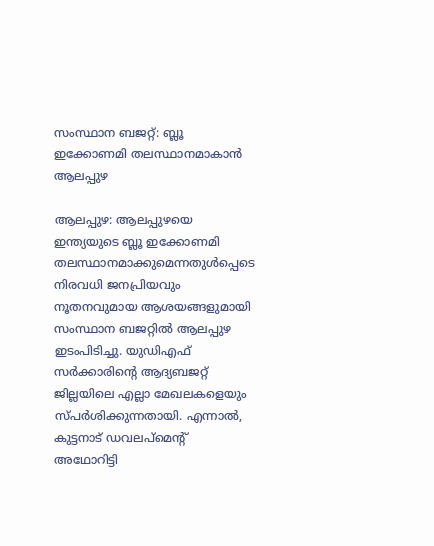സംസ്ഥാന ബജറ്റ്: ബ്ലൂ ഇക്കോണമി തലസ്ഥാനമാകാൻ ആലപ്പുഴ

ആലപ്പുഴ: ആലപ്പുഴയെ ഇന്ത്യയുടെ ബ്ലൂ ഇക്കോണമി തലസ്ഥാനമാക്കുമെന്നതുൾപ്പെടെ നിരവധി ജനപ്രിയവും നൂതനവുമായ ആശയങ്ങളുമായി സംസ്ഥാന ബജറ്റിൽ ആലപ്പുഴ ഇടംപിടിച്ചു. യുഡിഎഫ് സര്‍ക്കാരിന്‍റെ ആദ്യബജറ്റ് ജില്ലയിലെ എല്ലാ മേഖലകളെയും സ്പർശിക്കുന്നതായി. എന്നാൽ, കുട്ടനാട് ഡവലപ്മെന്‍റ് അഥോറിട്ടി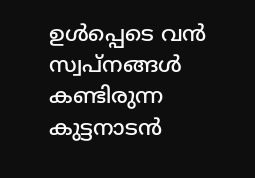ഉൾപ്പെടെ വൻ സ്വപ്നങ്ങൾ കണ്ടിരുന്ന കുട്ടനാടൻ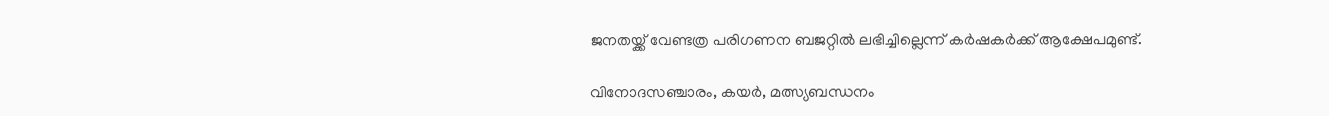ജനതയ്ക്ക് വേണ്ടത്ര പരിഗണന ബജറ്റിൽ ലഭിച്ചില്ലെന്ന് കർഷകർക്ക് ആക്ഷേപമുണ്ട്.

വിനോദസഞ്ചാരം, കയര്‍, മത്സ്യബന്ധനം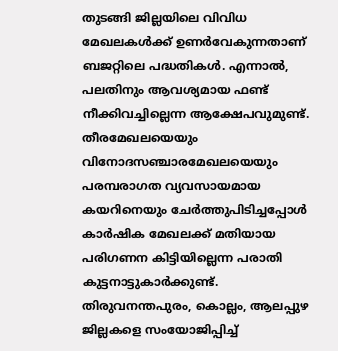തുടങ്ങി ജില്ലയിലെ വിവിധ മേഖലകള്‍ക്ക് ഉണർവേകുന്നതാണ് ബജറ്റിലെ പദ്ധതികള്‍. എന്നാൽ, പലതിനും ആവശ്യമായ ഫണ്ട് നീക്കിവച്ചില്ലെന്ന ആക്ഷേപവുമുണ്ട്. തീരമേഖലയെയും വിനോദസഞ്ചാരമേഖലയെയും പരമ്പരാഗത വ്യവസായമായ കയറിനെയും ചേര്‍ത്തുപിടിച്ചപ്പോള്‍ കാര്‍ഷിക മേഖലക്ക് മതിയായ പരിഗണന കിട്ടിയില്ലെന്ന പരാതി കുട്ടനാട്ടുകാര്‍ക്കുണ്ട്. തിരുവനന്തപുരം, കൊല്ലം, ആലപ്പുഴ ജില്ലകളെ സംയോജിപ്പിച്ച്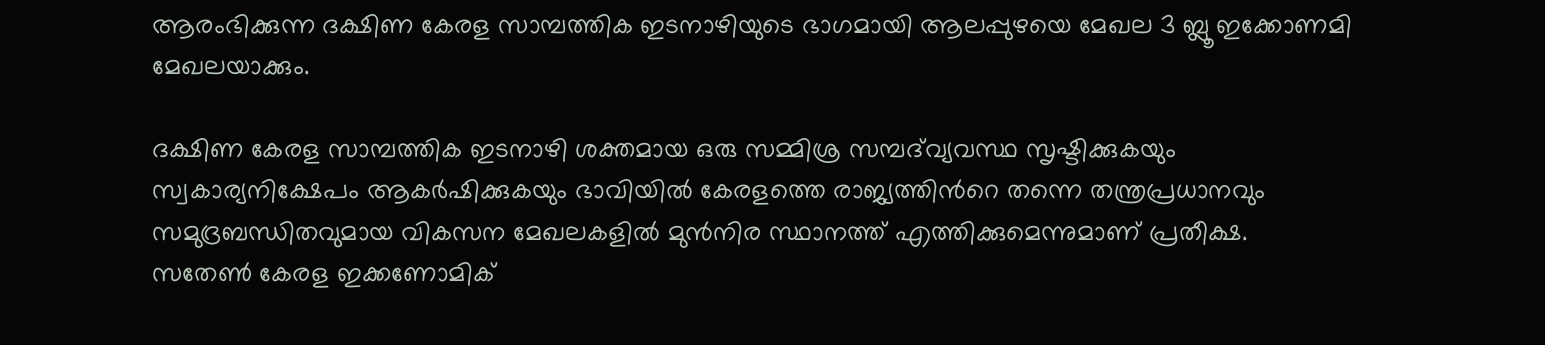ആരംഭിക്കുന്ന ദക്ഷിണ കേരള സാമ്പത്തിക ഇടനാഴിയുടെ ഭാഗമായി ആലപ്പുഴയെ മേഖല 3 ബ്ലൂ ഇക്കോണമി മേഖലയാക്കും.

ദക്ഷിണ കേരള സാമ്പത്തിക ഇടനാഴി ശക്തമായ ഒരു സമ്മിശ്ര സമ്പദ്‌വ്യവസ്ഥ സൃഷ്ടിക്കുകയും സ്വകാര്യനിക്ഷേപം ആകര്‍ഷിക്കുകയും ഭാവിയില്‍ കേരളത്തെ രാജ്യത്തിന്‍റെ തന്നെ തന്ത്രപ്രധാനവും സമുദ്രബന്ധിതവുമായ വികസന മേഖലകളില്‍ മുന്‍നിര സ്ഥാനത്ത് എത്തിക്കുമെന്നുമാണ് പ്രതീക്ഷ. സതേണ്‍ കേരള ഇക്കണോമിക്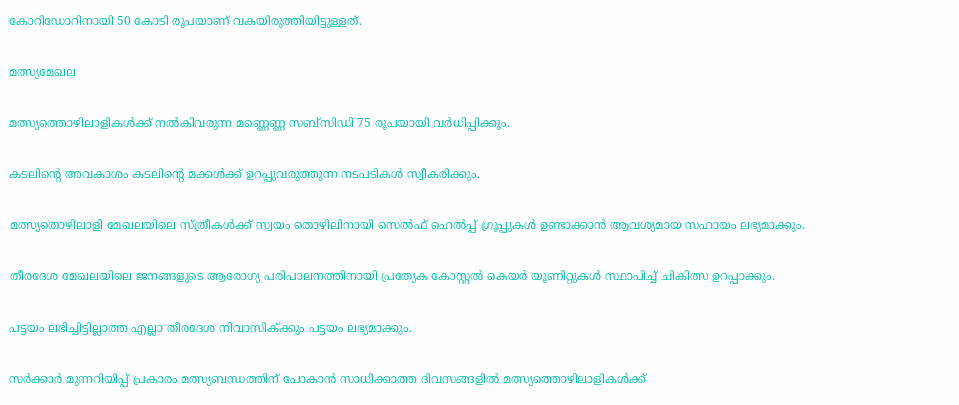കോറിഡോറിനായി 50 കോടി രൂപയാണ് വകയിരുത്തിയിട്ടുള്ളത്.

മത്സ്യമേഖല

മത്സ്യത്തൊഴിലാളികള്‍ക്ക് നല്‍കിവരുന്ന മണ്ണെണ്ണ സബ്സിഡി 75 രൂപയായി വര്‍ധിപ്പിക്കും.

കടലിന്‍റെ അവകാശം കടലിന്‍റെ മക്കള്‍ക്ക് ഉറപ്പുവരുത്തുന്ന നടപടികള്‍ സ്വീകരിക്കും.

മത്സ്യതൊഴിലാളി മേഖലയിലെ സ്ത്രീകള്‍ക്ക് സ്വയം തൊഴിലിനായി സെല്‍ഫ് ഹെല്‍പ്പ് ഗ്രൂപ്പുകള്‍ ഉണ്ടാക്കാന്‍ ആവശ്യമായ സഹായം ലഭ്യമാക്കും.

തീരദേശ മേഖലയിലെ ജനങ്ങളുടെ ആരോഗ്യ പരിപാലനത്തിനായി പ്രത്യേക കോസ്റ്റല്‍ കെയര്‍ യൂണിറ്റുകള്‍ സ്ഥാപിച്ച് ചികിത്സ ഉറപ്പാക്കും.

പട്ടയം ലഭിച്ചിട്ടില്ലാത്ത എല്ലാ തീരദേശ നിവാസിക്‍ക്കും പട്ടയം ലഭ്യമാക്കും.

സര്‍ക്കാര്‍ മുന്നറിയിപ്പ് പ്രകാരം മത്സ്യബന്ധത്തിന് പോകാന്‍ സാധിക്കാത്ത ദിവസങ്ങളില്‍ മത്സ്യത്തൊഴിലാളികള്‍ക്ക്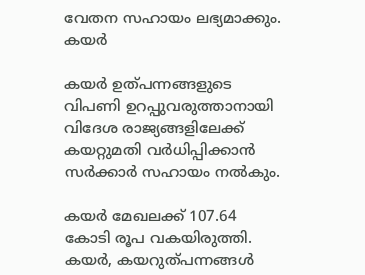വേതന സഹായം ലഭ്യമാക്കും.
കയര്‍

കയര്‍ ഉത്പന്നങ്ങളുടെ വിപണി ഉറപ്പുവരുത്താനായി വിദേശ രാജ്യങ്ങളിലേക്ക് കയറ്റുമതി വര്‍ധിപ്പിക്കാന്‍ സര്‍ക്കാര്‍ സഹായം നല്‍കും.

കയര്‍ മേഖലക്ക് 107.64 കോടി രൂപ വകയിരുത്തി.
കയര്‍, കയറുത്പന്നങ്ങള്‍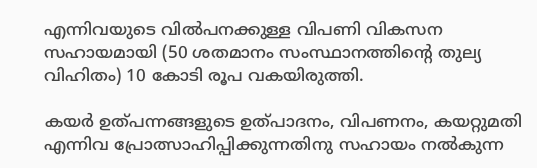എന്നിവയുടെ വിൽപനക്കുള്ള വിപണി വികസന സഹായമായി (50 ശതമാനം സംസ്ഥാനത്തിന്‍റെ തുല്യ വിഹിതം) 10 കോടി രൂപ വകയിരുത്തി.

കയര്‍ ഉത്പന്നങ്ങളുടെ ഉത്പാദനം, വിപണനം, കയറ്റുമതി എന്നിവ പ്രോത്സാഹിപ്പിക്കുന്നതിനു സഹായം നല്‍കുന്ന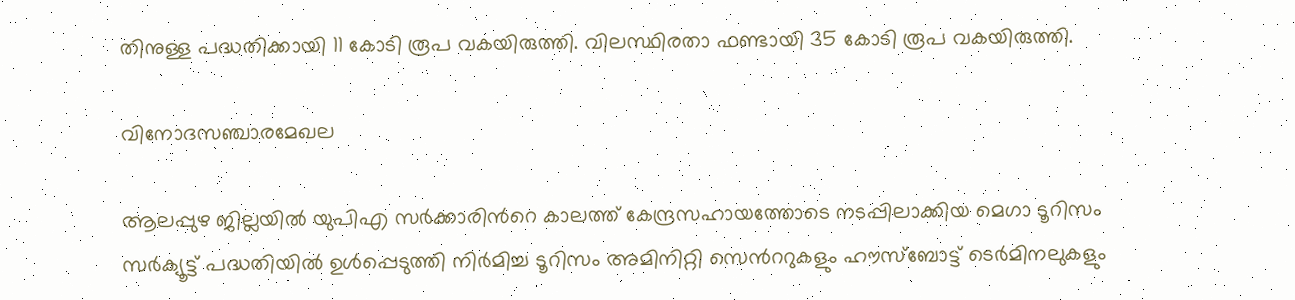തിനുള്ള പദ്ധതിക്കായി 11 കോടി രൂപ വകയിരുത്തി. വിലസ്ഥിരതാ ഫണ്ടായി 35 കോടി രൂപ വകയിരുത്തി.

വിനോദസഞ്ചാരമേഖല

ആലപ്പുഴ ജില്ലയില്‍ യുപിഎ സര്‍ക്കാരിന്‍റെ കാലത്ത് കേന്ദ്രസഹായത്തോടെ നടപ്പിലാക്കിയ മെഗാ ടൂറിസം സര്‍ക്യൂട്ട് പദ്ധതിയില്‍ ഉള്‍പ്പെടുത്തി നിര്‍മിച്ച ടൂറിസം അമിനിറ്റി സെന്‍ററുകളും ഹൗസ്ബോട്ട് ടെര്‍മിനലുകളും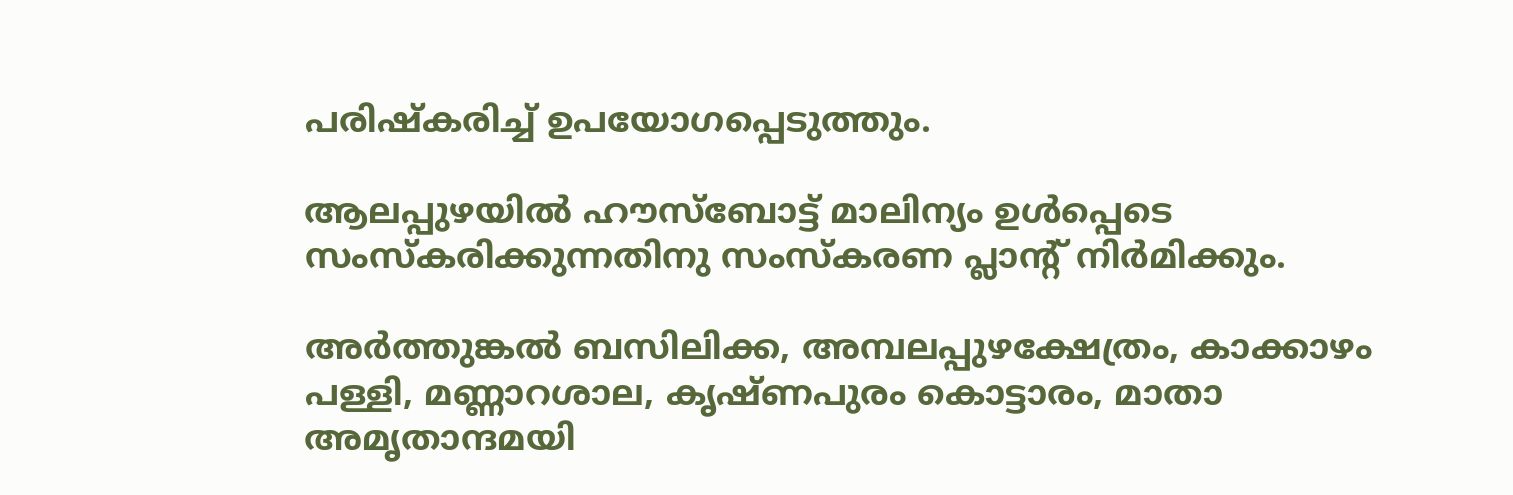പരിഷ്‌കരിച്ച് ഉപയോഗപ്പെടുത്തും.

ആലപ്പുഴയില്‍ ഹൗസ്‌ബോട്ട് മാലിന്യം ഉള്‍പ്പെടെ സംസ്‌കരിക്കുന്നതിനു സംസ്‌കരണ പ്ലാന്‍റ് നിര്‍മിക്കും.

അര്‍ത്തുങ്കല്‍ ബസിലിക്ക, അമ്പലപ്പുഴക്ഷേത്രം, കാക്കാഴം പള്ളി, മണ്ണാറശാല, കൃഷ്ണപുരം കൊട്ടാരം, മാതാ അമൃതാന്ദമയി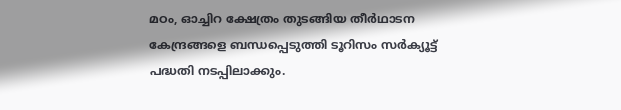മഠം, ഓച്ചിറ ക്ഷേത്രം തുടങ്ങിയ തീര്‍ഥാടന കേന്ദ്രങ്ങളെ ബന്ധപ്പെടുത്തി ടൂറിസം സര്‍ക്യൂട്ട് പദ്ധതി നടപ്പിലാക്കും.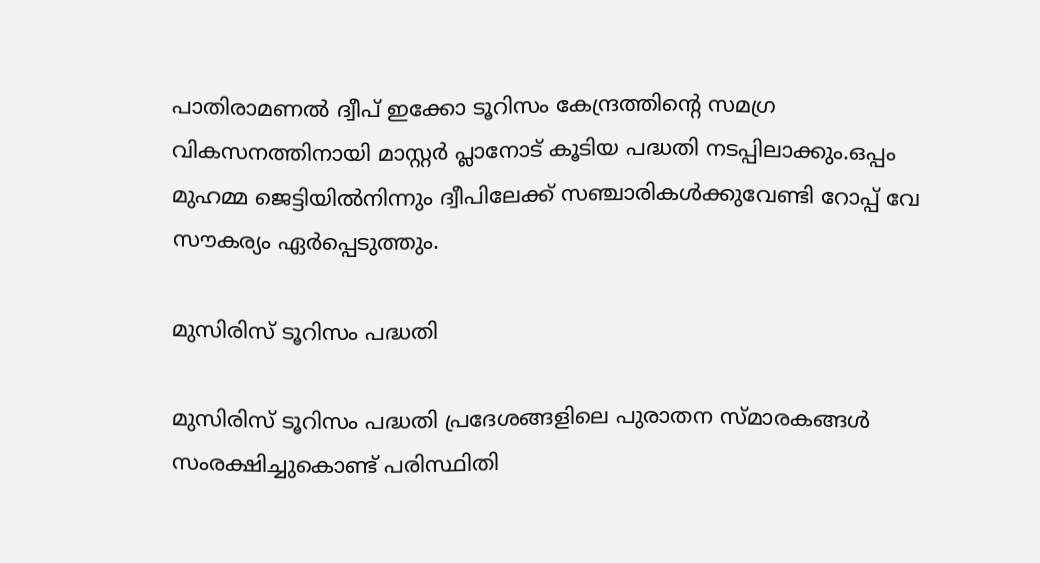പാതിരാമണല്‍ ദ്വീപ് ഇക്കോ ടൂറിസം കേന്ദ്രത്തിന്‍റെ സമഗ്ര വികസനത്തിനായി മാസ്റ്റര്‍ പ്ലാനോട് കൂടിയ പദ്ധതി നടപ്പിലാക്കും.ഒപ്പം മുഹമ്മ ജെട്ടിയില്‍നിന്നും ദ്വീപിലേക്ക് സഞ്ചാരികള്‍ക്കുവേണ്ടി റോപ്പ് വേ സൗകര്യം ഏര്‍പ്പെടുത്തും.

മുസിരിസ് ടൂറിസം പദ്ധതി

മുസിരിസ് ടൂറിസം പദ്ധതി പ്രദേശങ്ങളിലെ പുരാതന സ്മാരകങ്ങള്‍ സംരക്ഷിച്ചുകൊണ്ട് പരിസ്ഥിതി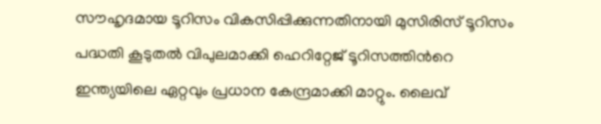സൗഹൃദമായ ടൂറിസം വികസിപ്പിക്കുന്നതിനായി മുസിരിസ് ടൂറിസം പദ്ധതി കൂടുതല്‍ വിപുലമാക്കി ഹെറിറ്റേജ് ടൂറിസത്തിന്‍റെ ഇന്ത്യയിലെ ഏറ്റവും പ്രധാന കേന്ദ്രമാക്കി മാറ്റും. ലൈവ്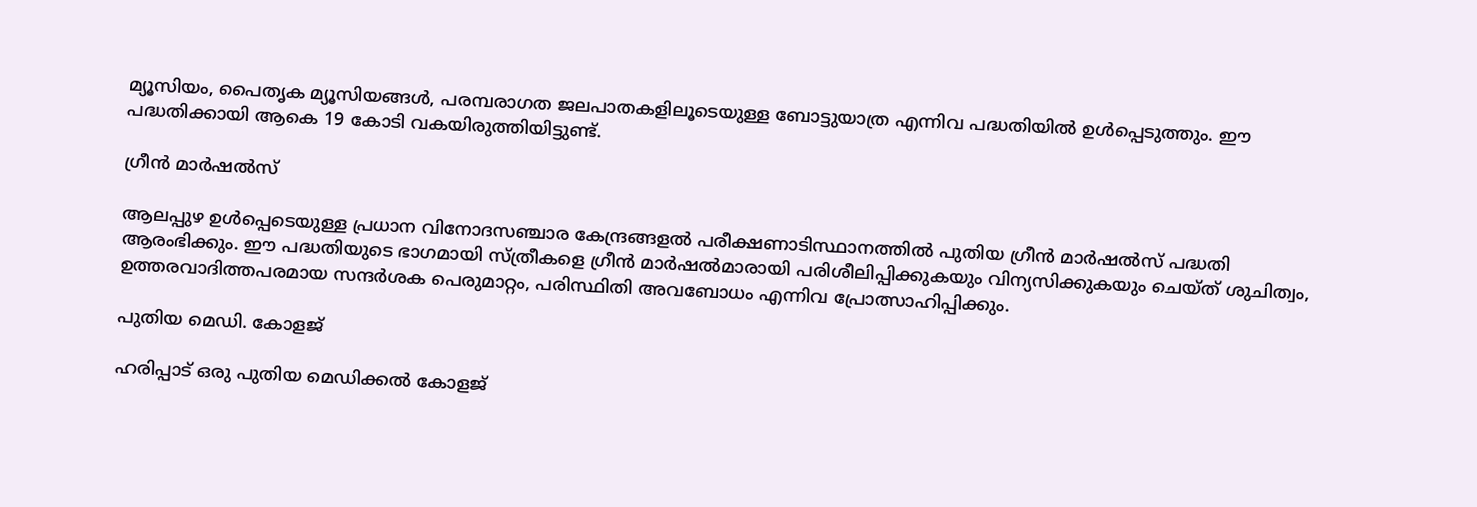മ്യൂസിയം, പൈതൃക മ്യൂസിയങ്ങള്‍, പരമ്പരാഗത ജലപാതകളിലൂടെയുള്ള ബോട്ടുയാത്ര എന്നിവ പദ്ധതിയില്‍ ഉള്‍പ്പെടുത്തും. ഈ പദ്ധതിക്കായി ആകെ 19 കോടി വകയിരുത്തിയിട്ടുണ്ട്.

ഗ്രീന്‍ മാര്‍ഷല്‍സ്

ആലപ്പുഴ ഉള്‍പ്പെടെയുള്ള പ്രധാന വിനോദസഞ്ചാര കേന്ദ്രങ്ങളല്‍ പരീക്ഷണാടിസ്ഥാനത്തില്‍ പുതിയ ഗ്രീന്‍ മാര്‍ഷല്‍സ് പദ്ധതി ആരംഭിക്കും. ഈ പദ്ധതിയുടെ ഭാഗമായി സ്ത്രീകളെ ഗ്രീന്‍ മാര്‍ഷല്‍മാരായി പരിശീലിപ്പിക്കുകയും വിന്യസിക്കുകയും ചെയ്ത് ശുചിത്വം, ഉത്തരവാദിത്തപരമായ സന്ദര്‍ശക പെരുമാറ്റം, പരിസ്ഥിതി അവബോധം എന്നിവ പ്രോത്സാഹിപ്പിക്കും.

പുതിയ മെഡി. കോളജ്

ഹരിപ്പാട് ഒരു പുതിയ മെഡിക്കല്‍ കോളജ്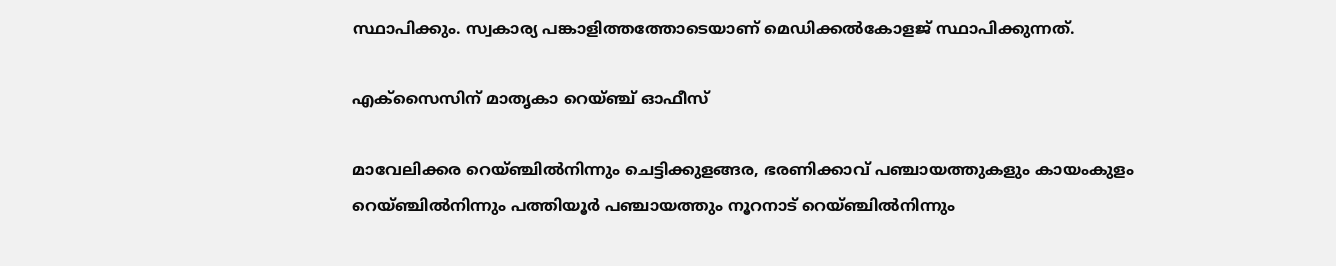സ്ഥാപിക്കും. സ്വകാര്യ പങ്കാളിത്തത്തോടെയാണ് മെഡിക്കല്‍കോളജ് സ്ഥാപിക്കുന്നത്.

എക്‌സൈസിന് മാതൃകാ റെയ്ഞ്ച് ഓഫീസ്

മാവേലിക്കര റെയ്ഞ്ചില്‍നിന്നും ചെട്ടിക്കുളങ്ങര, ഭരണിക്കാവ് പഞ്ചായത്തുകളും കായംകുളം റെയ്ഞ്ചില്‍നിന്നും പത്തിയൂര്‍ പഞ്ചായത്തും നൂറനാട് റെയ്ഞ്ചില്‍നിന്നും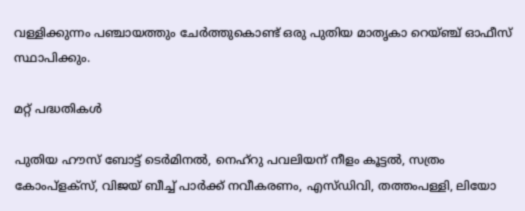വള്ളിക്കുന്നം പഞ്ചായത്തും ചേര്‍ത്തുകൊണ്ട് ഒരു പുതിയ മാതൃകാ റെയ്ഞ്ച് ഓഫീസ് സ്ഥാപിക്കും.

മറ്റ് പദ്ധതികൾ

പുതിയ ഹൗസ് ബോട്ട് ടെര്‍മിനല്‍, നെഹ്‌റു പവലിയന് നീളം കൂട്ടല്‍, സത്രം കോംപ്‌ളക്‌സ്, വിജയ് ബീച്ച് പാര്‍ക്ക് നവീകരണം, എസ്ഡിവി, തത്തംപള്ളി, ലിയോ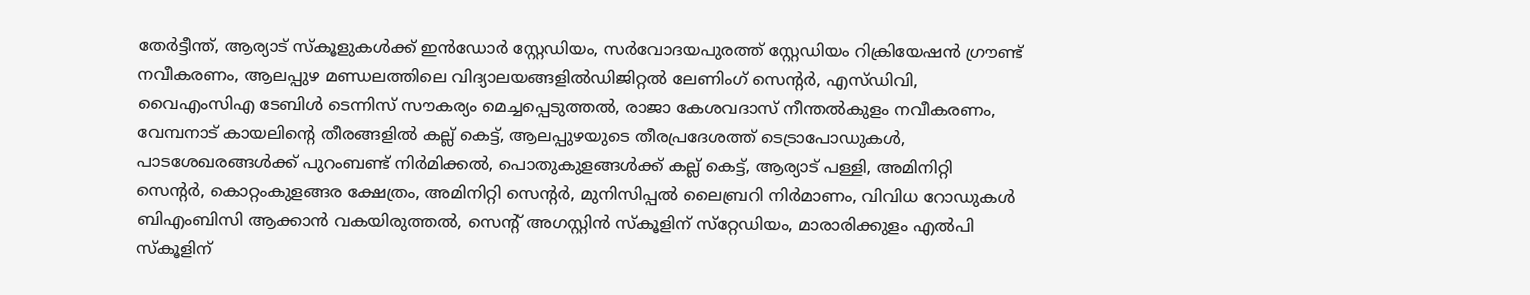തേര്‍ട്ടീന്ത്, ആര്യാട് സ്‌കൂളുകള്‍ക്ക് ഇന്‍ഡോര്‍ സ്റ്റേഡിയം, സര്‍വോദയപുരത്ത് സ്റ്റേഡിയം റിക്രിയേഷന്‍ ഗ്രൗണ്ട് നവീകരണം, ആലപ്പുഴ മണ്ഡലത്തിലെ വിദ്യാലയങ്ങളില്‍ഡിജിറ്റല്‍ ലേണിംഗ് സെന്‍റര്‍, എസ്ഡിവി, വൈഎംസിഎ ടേബിള്‍ ടെന്നിസ് സൗകര്യം മെച്ചപ്പെടുത്തല്‍, രാജാ കേശവദാസ് നീന്തല്‍കുളം നവീകരണം, വേമ്പനാട് കായലിന്റെ തീരങ്ങളില്‍ കല്ല് കെട്ട്, ആലപ്പുഴയുടെ തീരപ്രദേശത്ത് ടെട്രാപോഡുകള്‍, പാടശേഖരങ്ങള്‍ക്ക് പുറംബണ്ട് നിര്‍മിക്കല്‍, പൊതുകുളങ്ങള്‍ക്ക് കല്ല് കെട്ട്, ആര്യാട് പള്ളി, അമിനിറ്റി സെന്‍റര്‍, കൊറ്റംകുളങ്ങര ക്ഷേത്രം, അമിനിറ്റി സെന്‍റര്‍, മുനിസിപ്പല്‍ ലൈബ്രറി നിര്‍മാണം, വിവിധ റോഡുകള്‍ ബിഎംബിസി ആക്കാന്‍ വകയിരുത്തല്‍, സെന്‍റ് അഗസ്റ്റിന്‍ സ്‌കൂളിന് സ്‌റ്റേഡിയം, മാരാരിക്കുളം എല്‍പി സ്‌കൂളിന്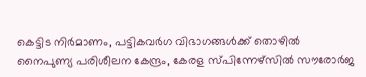കെട്ടിട നിര്‍മാണം, പട്ടികവര്‍ഗ വിഭാഗങ്ങള്‍ക്ക് തൊഴില്‍ നൈപുണ്യ പരിശീലന കേന്ദ്രം, കേരള സ്പിന്നേഴ്‌സില്‍ സൗരോര്‍ജ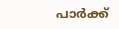പാര്‍ക്ക്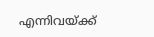എന്നിവയ്ക്ക്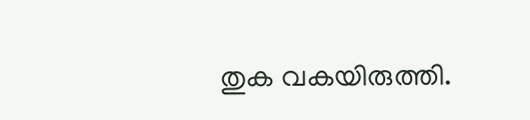തുക വകയിരുത്തി.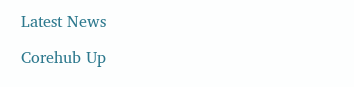Latest News

Corehub Up